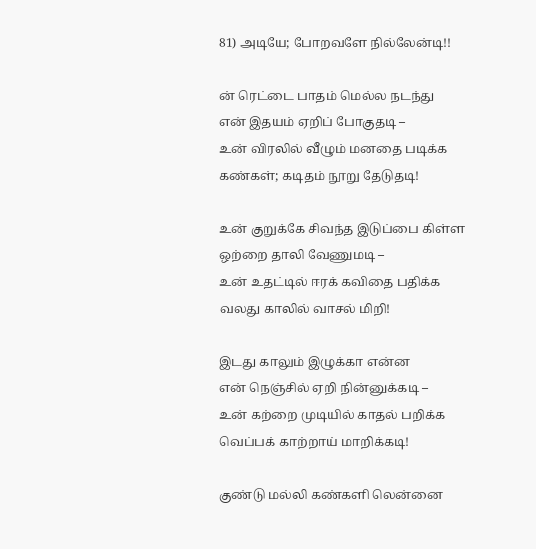81) அடியே; போறவளே நில்லேன்டி!!

ன் ரெட்டை பாதம் மெல்ல நடந்து
என் இதயம் ஏறிப் போகுதடி –
உன் விரலில் வீழும் மனதை படிக்க
கண்கள்; கடிதம் நூறு தேடுதடி!

உன் குறுக்கே சிவந்த இடுப்பை கிள்ள
ஒற்றை தாலி வேணுமடி –
உன் உதட்டில் ஈரக் கவிதை பதிக்க
வலது காலில் வாசல் மிறி!

இடது காலும் இழுக்கா என்ன
என் நெஞ்சில் ஏறி நின்னுக்கடி –
உன் கற்றை முடியில் காதல் பறிக்க
வெப்பக் காற்றாய் மாறிக்கடி!

குண்டு மல்லி கண்களி லென்னை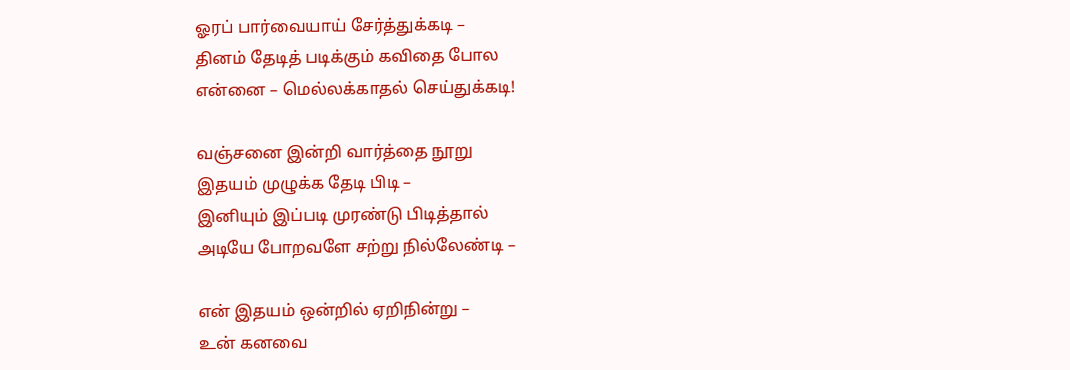ஓரப் பார்வையாய் சேர்த்துக்கடி –
தினம் தேடித் படிக்கும் கவிதை போல
என்னை – மெல்லக்காதல் செய்துக்கடி!

வஞ்சனை இன்றி வார்த்தை நூறு
இதயம் முழுக்க தேடி பிடி –
இனியும் இப்படி முரண்டு பிடித்தால்
அடியே போறவளே சற்று நில்லேண்டி –

என் இதயம் ஒன்றில் ஏறிநின்று –
உன் கனவை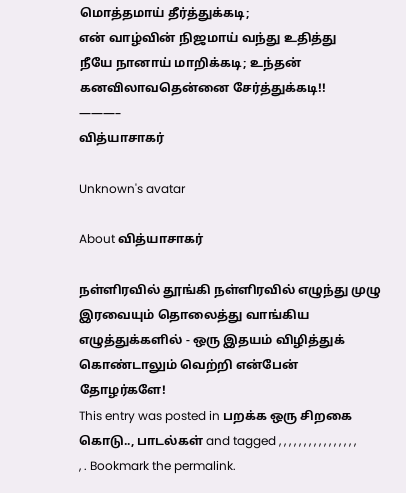மொத்தமாய் தீர்த்துக்கடி;
என் வாழ்வின் நிஜமாய் வந்து உதித்து
நீயே நானாய் மாறிக்கடி; உந்தன் கனவிலாவதென்னை சேர்த்துக்கடி!!
———–
வித்யாசாகர்

Unknown's avatar

About வித்யாசாகர்

நள்ளிரவில் தூங்கி நள்ளிரவில் எழுந்து முழு இரவையும் தொலைத்து வாங்கிய எழுத்துக்களில் - ஒரு இதயம் விழித்துக் கொண்டாலும் வெற்றி என்பேன் தோழர்களே!
This entry was posted in பறக்க ஒரு சிறகை கொடு.., பாடல்கள் and tagged , , , , , , , , , , , , , , , , , . Bookmark the permalink.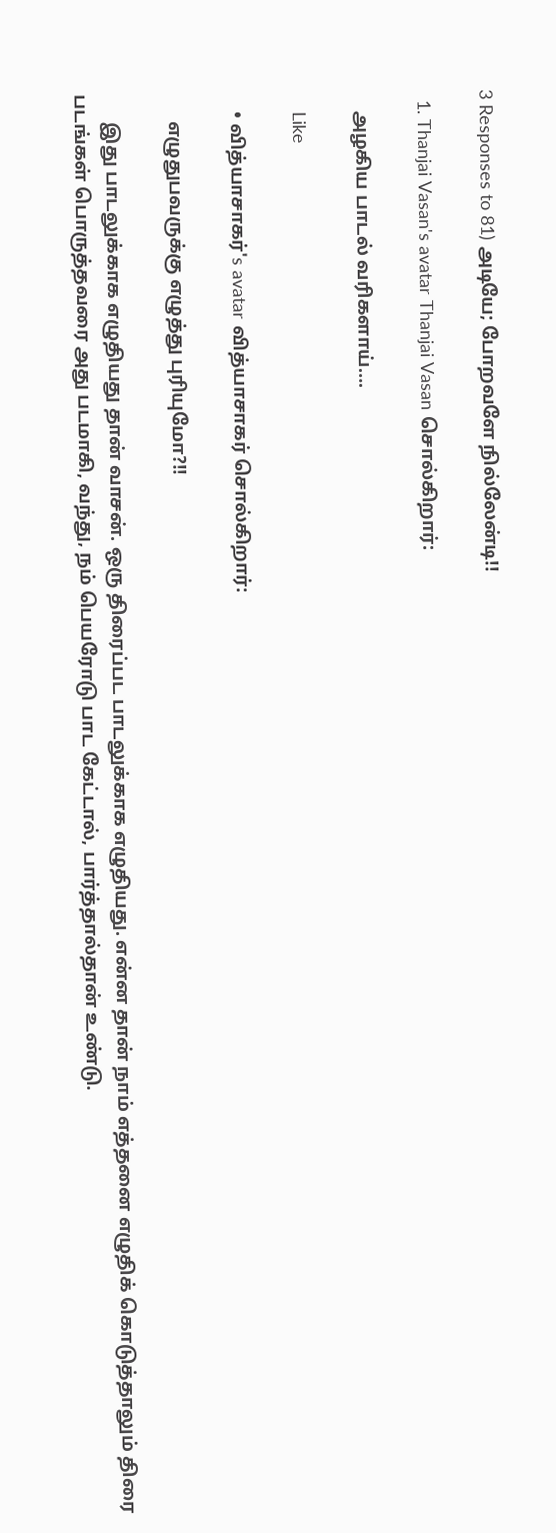3 Responses to 81) அடியே; போறவளே நில்லேன்டி!!

  1. Thanjai Vasan's avatar Thanjai Vasan சொல்கிறார்:

    அழகிய பாடல் வரிகளாய்….

    Like

    • வித்யாசாகர்'s avatar வித்யாசாகர் சொல்கிறார்:

      எழுதுபவருக்கு எழுத்து புரியுமோ?!!

      இது பாடலுக்காக எழுதியது தான் வாசன். ஒரு திரைப்பட பாடலுக்காக எழுதியது. என்ன தான் நாம் எத்தனை எழுதிக் கொடுத்தாலும் திரை படங்கள் பொருத்தவரை அது படமாகி, வந்து, நம் பெயரோடு பாட கேட்டால், பார்த்தால்தான் உண்டு.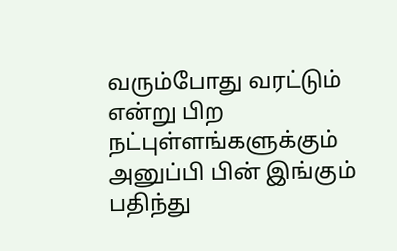வரும்போது வரட்டும் என்று பிற நட்புள்ளங்களுக்கும் அனுப்பி பின் இங்கும் பதிந்து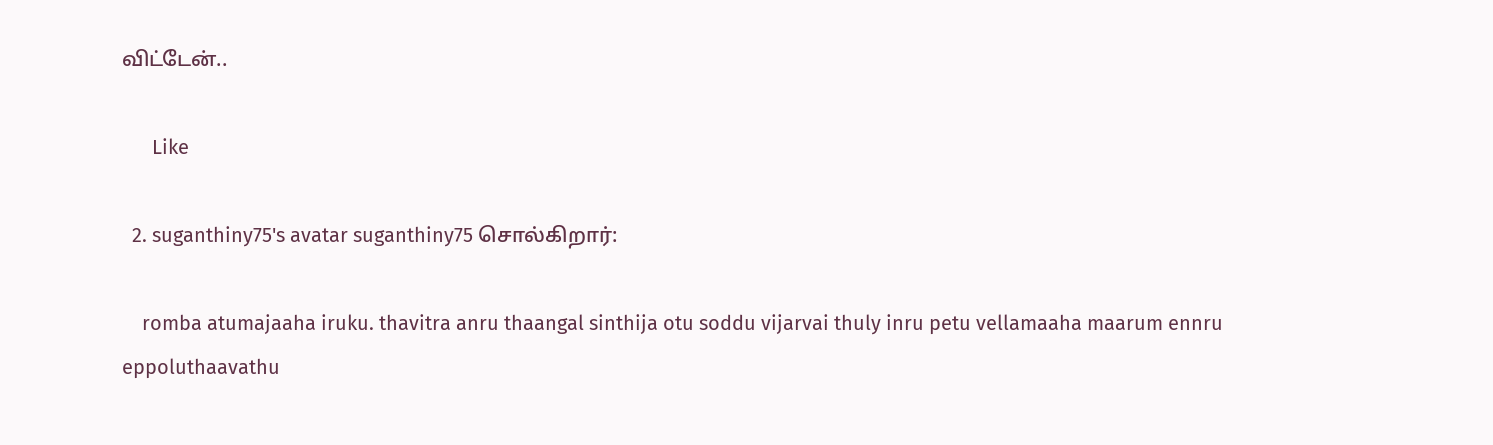விட்டேன்..

      Like

  2. suganthiny75's avatar suganthiny75 சொல்கிறார்:

    romba atumajaaha iruku. thavitra anru thaangal sinthija otu soddu vijarvai thuly inru petu vellamaaha maarum ennru eppoluthaavathu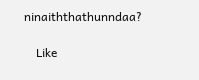ninaiththathunndaa?

    Like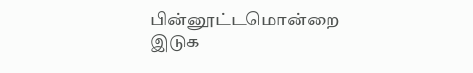பின்னூட்டமொன்றை இடுக